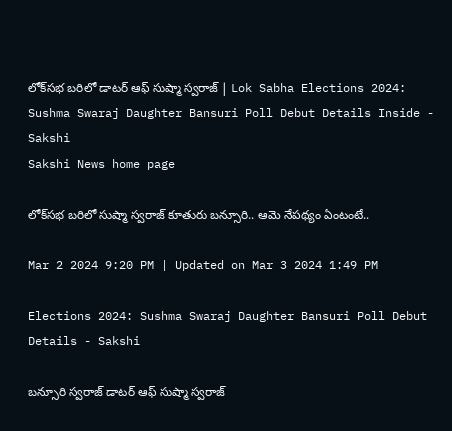లోక్‌సభ బరిలో డాటర్‌ ఆఫ్‌ సుష్మా స్వరాజ్‌ | Lok Sabha Elections 2024: Sushma Swaraj Daughter Bansuri Poll Debut Details Inside - Sakshi
Sakshi News home page

లోక్‌సభ బరిలో సుష్మా స్వరాజ్‌ కూతురు బన్సూరి.. ఆమె నేపథ్యం ఏంటంటే..

Mar 2 2024 9:20 PM | Updated on Mar 3 2024 1:49 PM

Elections 2024: Sushma Swaraj Daughter Bansuri Poll Debut Details - Sakshi

బన్సూరి స్వరాజ్‌ డాటర్‌ ఆఫ్‌ సుష్మా స్వరాజ్‌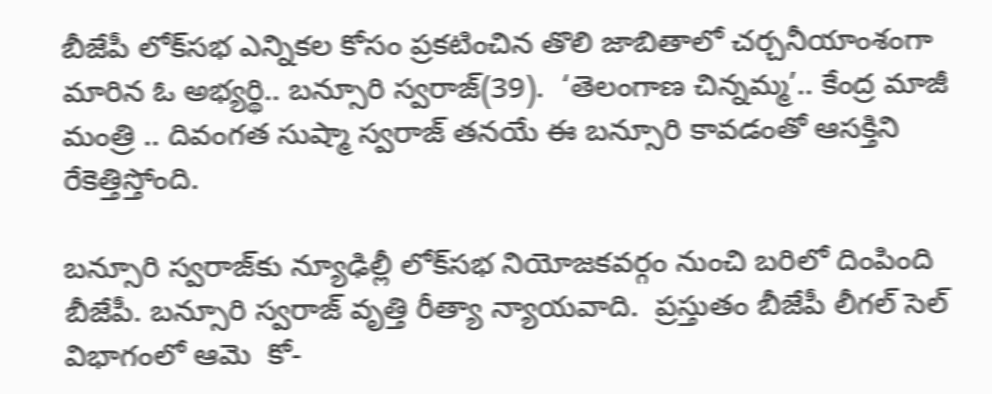బీజేపీ లోక్‌సభ ఎన్నికల కోసం ప్రకటించిన తొలి జాబితాలో చర్చనీయాంశంగా మారిన ఓ అభ్యర్థి.. బన్సూరి స్వరాజ్‌(39).  ‘తెలంగాణ చిన్నమ్మ’.. కేంద్ర మాజీ మంత్రి .. దివంగత సుష్మా స్వరాజ్ తనయే ఈ బన్సూరి కావడంతో ఆసక్తిని రేకెత్తిస్తోంది.

బన్సూరి స్వరాజ్‌కు న్యూఢిల్లీ లోక్‌సభ నియోజకవర్గం నుంచి బరిలో దింపింది బీజేపీ. బన్సూరి స్వరాజ్ వృత్తి రీత్యా న్యాయవాది.  ప్రస్తుతం బీజేపీ లీగల్ సెల్‌ విభాగంలో ఆమె  కో-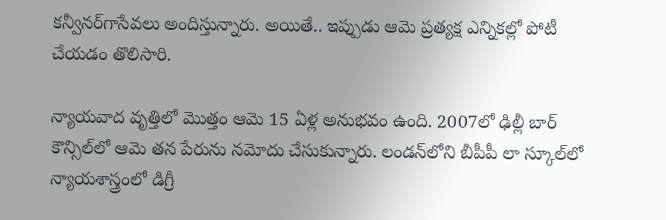కన్వీనర్‌గాసేవలు అందిస్తున్నారు. అయితే.. ఇప్పుడు ఆమె ప్రత్యక్ష ఎన్నికల్లో పోటీ చేయడం తొలిసారి.

న్యాయవాద వృత్తిలో మొత్తం ఆమె 15 ఏళ్ల అనుభవం ఉంది. 2007లో ఢిల్లీ బార్ కౌన్సిల్‌లో ఆమె తన పేరును నమోదు చేసుకున్నారు. లండన్‌లోని బీపీపీ లా స్కూల్‌లో న్యాయశాస్త్రంలో డిగ్రీ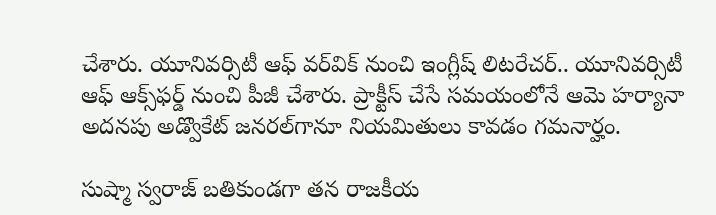చేశారు. యూనివర్సిటీ ఆఫ్ వర్‌విక్ నుంచి ఇంగ్లీష్ లిటరేచర్.. యూనివర్సిటీ ఆఫ్ ఆక్స్‌ఫర్డ్ నుంచి పీజీ చేశారు. ప్రాక్టీస్‌ చేసే సమయంలోనే ఆమె హర్యానా అదనపు అడ్వొకేట్‌ జనరల్‌గానూ నియమితులు కావడం గమనార్హం.

సుష్మా స్వరాజ్‌ బతికుండగా తన రాజకీయ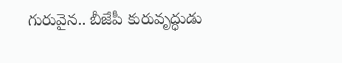గురువైన.. బీజేపీ కురువృద్ధుడు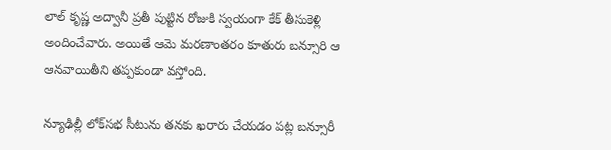లాల్‌ కృష్ణ అద్వానీ ప్రతీ పుట్టిన రోజుకి స్వయంగా కేక్‌ తీసుకెళ్లి అందించేవారు. అయితే ఆమె మరణాంతరం కూతురు బన్సూరి ఆ ఆనవాయితీని తప్పకుండా వస్తోంది.

న్యూఢిల్లీ లోక్‌సభ సీటును తనకు ఖరారు చేయడం పట్ల బన్సూరీ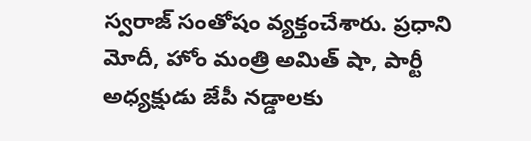స్వరాజ్ సంతోషం వ్యక్తంచేశారు. ప్రధాని మోదీ, హోం మంత్రి అమిత్ షా, పార్టీ అధ్యక్షుడు జేపీ నడ్డాలకు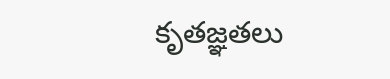కృతజ్ఞతలు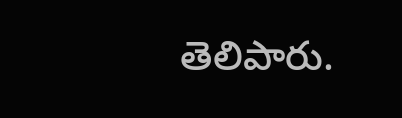తెలిపారు.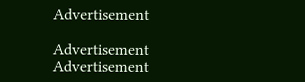Advertisement

Advertisement
Advertisement